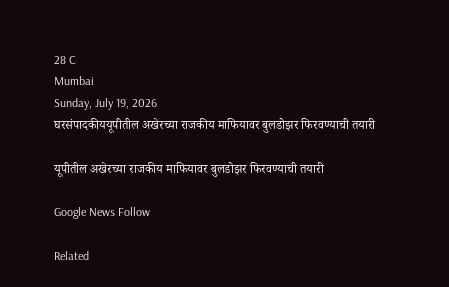28 C
Mumbai
Sunday, July 19, 2026
घरसंपादकीययूपीतील अखेरच्या राजकीय माफियावर बुलडोझर फिरवण्याची तयारी

यूपीतील अखेरच्या राजकीय माफियावर बुलडोझर फिरवण्याची तयारी

Google News Follow

Related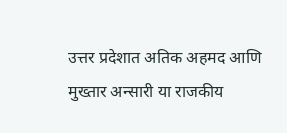उत्तर प्रदेशात अतिक अहमद आणि मुख्तार अन्सारी या राजकीय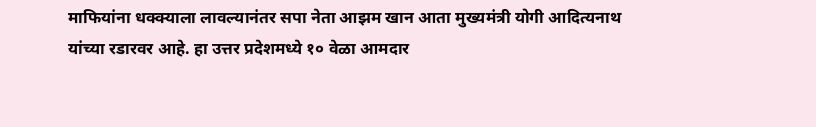माफियांना धक्क्याला लावल्यानंतर सपा नेता आझम खान आता मुख्यमंत्री योगी आदित्यनाथ यांच्या रडारवर आहे. हा उत्तर प्रदेशमध्ये १० वेळा आमदार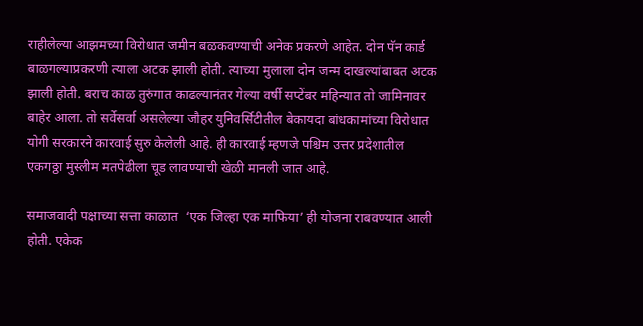राहीलेल्या आझमच्या विरोधात जमीन बळकवण्याची अनेक प्रकरणे आहेत. दोन पॅन कार्ड बाळगल्याप्रकरणी त्याला अटक झाली होती. त्याच्या मुलाला दोन जन्म दाखल्यांबाबत अटक झाली होती. बराच काळ तुरुंगात काढल्यानंतर गेल्या वर्षी सप्टेंबर महिन्यात तो जामिनावर बाहेर आला. तो सर्वेसर्वा असलेल्या जौहर युनिवर्सिटीतील बेकायदा बांधकामांच्या विरोधात योगी सरकारने कारवाई सुरु केलेली आहे. ही कारवाई म्हणजे पश्चिम उत्तर प्रदेशातील एकगठ्ठा मुस्लीम मतपेढीला चूड लावण्याची खेळी मानली जात आहे.

समाजवादी पक्षाच्या सत्ता काळात  ‘एक जिल्हा एक माफिया’ ही योजना राबवण्यात आली होती. एकेक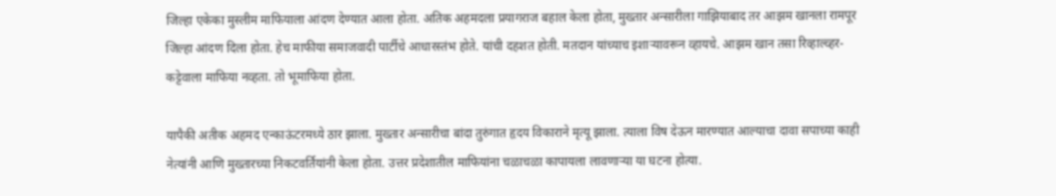जिल्हा एकेका मुस्लीम माफियाला आंदण देण्यात आला होता. अतिक अहमदला प्रयागराज बहाल केला होता, मुख्तार अन्सारीला गाझियाबाद तर आझम खानला रामपूर जिल्हा आंदण दिला होता. हेच माफीया समाजवादी पार्टीचे आधारस्तंभ होते. यांची दहशत होती. मतदान यांच्याच इशाऱ्यावरून व्हायचे. आझम खान तसा रिव्हाल्व्हर-कट्टेवाला माफिया नव्हता. तो भूमाफिया होता.

यापैकी अतीक अहमद एन्काऊंटरमध्ये ठार झाला. मुख्तार अन्सारीचा बांदा तुरुंगात हृदय विकाराने मृत्यू झाला. त्याला विष देऊन मारण्यात आल्याचा दावा सपाच्या काही नेत्यांनी आणि मुख्तारच्या निकटवर्तियांनी केला होता. उत्तर प्रदेशातील माफियांना चळाचळा कापायला लावणाऱ्या या घटना होत्या.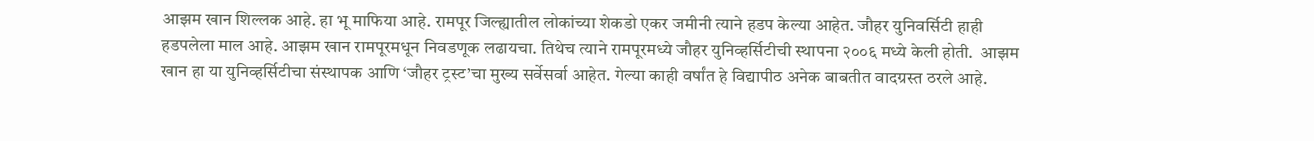आझम खान शिल्लक आहे. हा भू माफिया आहे. रामपूर जिल्ह्यातील लोकांच्या शेकडो एकर जमीनी त्याने हडप केल्या आहेत. जौहर युनिवर्सिटी हाही हडपलेला माल आहे. आझम खान रामपूरमधून निवडणूक लढायचा. तिथेच त्याने रामपूरमध्ये जौहर युनिव्हर्सिटीची स्थापना २००६ मध्ये केली होती.  आझम खान हा या युनिव्हर्सिटीचा संस्थापक आणि ‘जौहर ट्रस्ट’चा मुख्य सर्वेसर्वा आहेत. गेल्या काही वर्षांत हे विद्यापीठ अनेक बाबतीत वादग्रस्त ठरले आहे.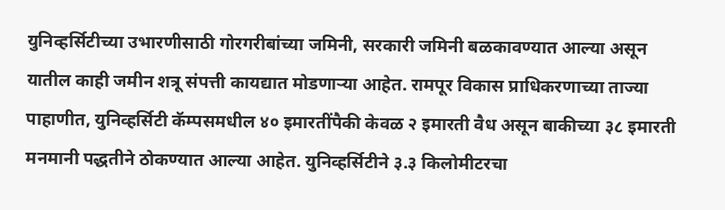युनिव्हर्सिटीच्या उभारणीसाठी गोरगरीबांच्या जमिनी, सरकारी जमिनी बळकावण्यात आल्या असून यातील काही जमीन शत्रू संपत्ती कायद्यात मोडणाऱ्या आहेत. रामपूर विकास प्राधिकरणाच्या ताज्या पाहाणीत, युनिव्हर्सिटी कॅम्पसमधील ४० इमारतींपैकी केवळ २ इमारती वैध असून बाकीच्या ३८ इमारती मनमानी पद्धतीने ठोकण्यात आल्या आहेत. युनिव्हर्सिटीने ३.३ किलोमीटरचा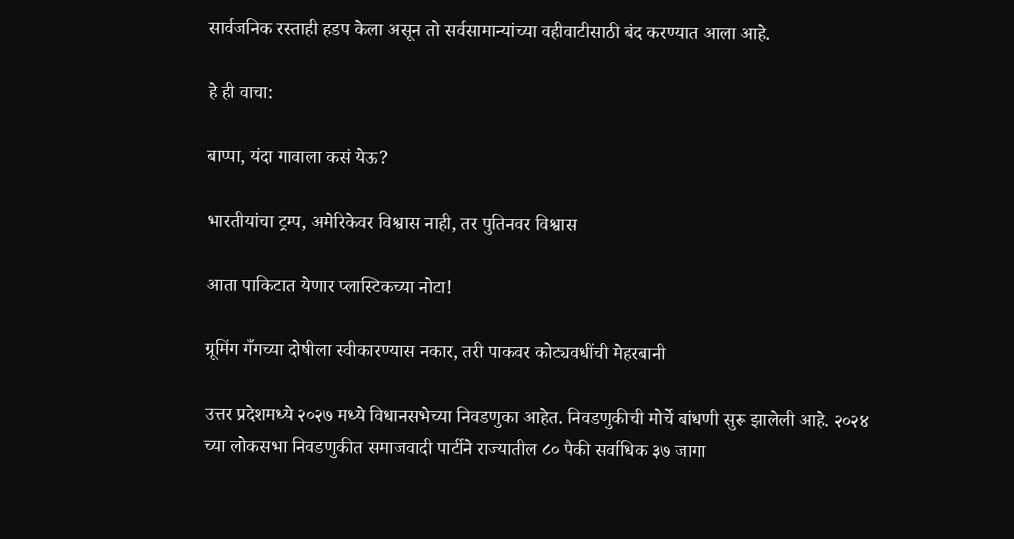सार्वजनिक रस्ताही हडप केला असून तो सर्वसामान्यांच्या वहीवाटीसाठी बंद करण्यात आला आहे.

हे ही वाचा:

बाप्पा, यंदा गावाला कसं येऊ?

भारतीयांचा ट्रम्प, अमेरिकेवर विश्वास नाही, तर पुतिनवर विश्वास

आता पाकिटात येणार प्लास्टिकच्या नोटा!

ग्रूमिंग गँगच्या दोषीला स्वीकारण्यास नकार, तरी पाकवर कोट्यवधींची मेहरबानी

उत्तर प्रदेशमध्ये २०२७ मध्ये विधानसभेच्या निवडणुका आहेत. निवडणुकीची मोर्चे बांधणी सुरू झालेली आहे. २०२४ च्या लोकसभा निवडणुकीत समाजवादी पार्टीने राज्यातील ८० पैकी सर्वाधिक ३७ जागा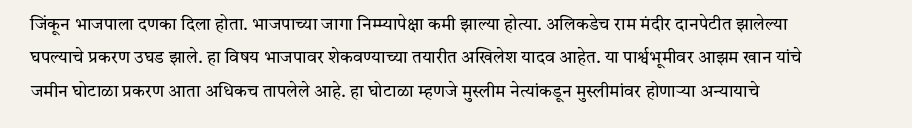जिंकून भाजपाला दणका दिला होता. भाजपाच्या जागा निम्म्यापेक्षा कमी झाल्या होत्या. अलिकडेच राम मंदीर दानपेटीत झालेल्या घपल्याचे प्रकरण उघड झाले. हा विषय भाजपावर शेकवण्याच्या तयारीत अखिलेश यादव आहेत. या पार्श्वभूमीवर आझम खान यांचे जमीन घोटाळा प्रकरण आता अधिकच तापलेले आहे. हा घोटाळा म्हणजे मुस्लीम नेत्यांकडून मुस्लीमांवर होणाऱ्या अन्यायाचे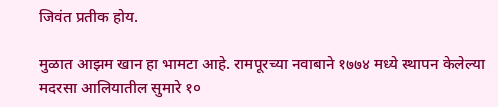जिवंत प्रतीक होय.

मुळात आझम खान हा भामटा आहे. रामपूरच्या नवाबाने १७७४ मध्ये स्थापन केलेल्या मदरसा आलियातील सुमारे १०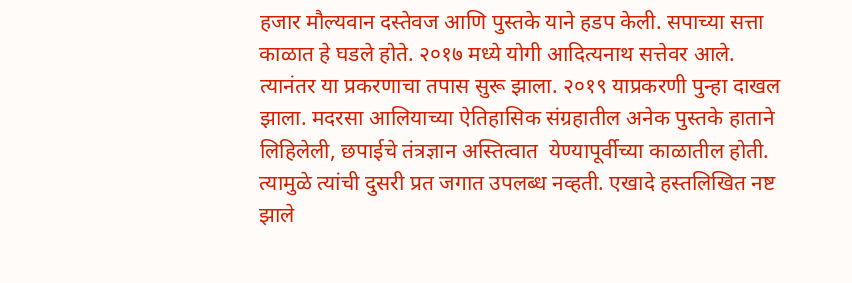हजार मौल्यवान दस्तेवज आणि पुस्तके याने हडप केली. सपाच्या सत्ता काळात हे घडले होते. २०१७ मध्ये योगी आदित्यनाथ सत्तेवर आले. त्यानंतर या प्रकरणाचा तपास सुरू झाला. २०१९ याप्रकरणी पुन्हा दाखल झाला. मदरसा आलियाच्या ऐतिहासिक संग्रहातील अनेक पुस्तके हाताने लिहिलेली, छपाईचे तंत्रज्ञान अस्तित्वात  येण्यापूर्वीच्या काळातील होती. त्यामुळे त्यांची दुसरी प्रत जगात उपलब्ध नव्हती. एखादे हस्तलिखित नष्ट झाले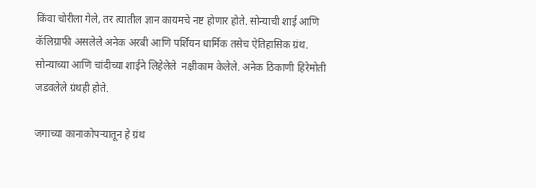किंवा चोरीला गेले, तर त्यातील ज्ञान कायमचे नष्ट होणार होते. सोन्याची शाई आणि कॅलिग्राफी असलेले अनेक अरबी आणि पर्शियन धार्मिक तसेच ऐतिहासिक ग्रंथ. सोन्याच्या आणि चांदीच्या शाईने लिहेलेले  नक्षीकाम केलेले. अनेक ठिकाणी हिरेमोती जडवलेले ग्रंथही होते.

जगाच्या कानाकोपऱ्यातून हे ग्रंथ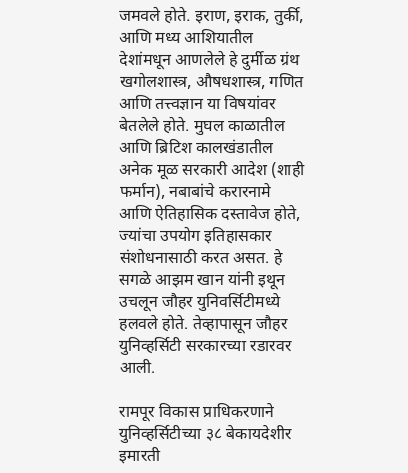जमवले होते. इराण, इराक, तुर्की, आणि मध्य आशियातील देशांमधून आणलेले हे दुर्मीळ ग्रंथ खगोलशास्त्र, औषधशास्त्र, गणित आणि तत्त्वज्ञान या विषयांवर बेतलेले होते. मुघल काळातील आणि ब्रिटिश कालखंडातील अनेक मूळ सरकारी आदेश (शाही फर्मान), नबाबांचे करारनामे आणि ऐतिहासिक दस्तावेज होते, ज्यांचा उपयोग इतिहासकार संशोधनासाठी करत असत. हे सगळे आझम खान यांनी इथून उचलून जौहर युनिवर्सिटीमध्ये हलवले होते. तेव्हापासून जौहर युनिव्हर्सिटी सरकारच्या रडारवर आली.

रामपूर विकास प्राधिकरणाने युनिव्हर्सिटीच्या ३८ बेकायदेशीर इमारती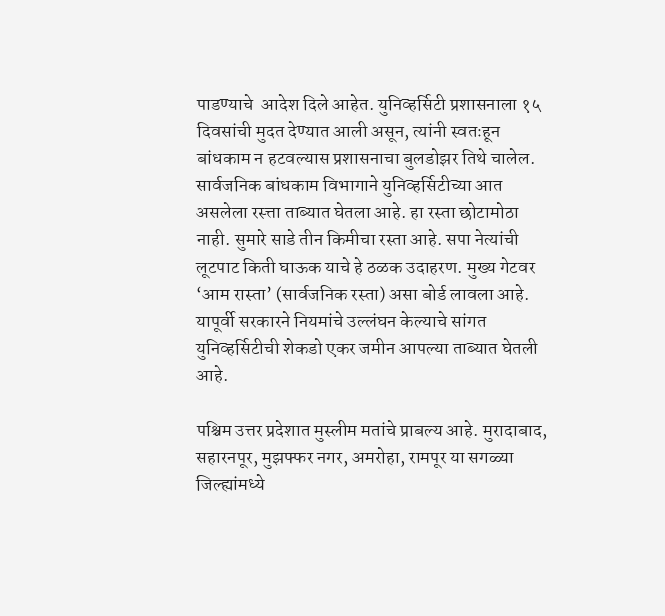पाडण्याचे  आदेश दिले आहेत. युनिव्हर्सिटी प्रशासनाला १५ दिवसांची मुदत देण्यात आली असून, त्यांनी स्वतःहून बांधकाम न हटवल्यास प्रशासनाचा बुलडोझर तिथे चालेल.  सार्वजनिक बांधकाम विभागाने युनिव्हर्सिटीच्या आत असलेला रस्त्ता ताब्यात घेतला आहे. हा रस्ता छोटामोठा नाही. सुमारे साडे तीन किमीचा रस्ता आहे. सपा नेत्यांची लूटपाट किती घाऊक याचे हे ठळक उदाहरण. मुख्य गेटवर ‘आम रास्ता’ (सार्वजनिक रस्ता) असा बोर्ड लावला आहे.  यापूर्वी सरकारने नियमांचे उल्लंघन केल्याचे सांगत युनिव्हर्सिटीची शेकडो एकर जमीन आपल्या ताब्यात घेतली आहे.

पश्चिम उत्तर प्रदेशात मुस्लीम मतांचे प्राबल्य आहे. मुरादाबाद, सहारनपूर, मुझफ्फर नगर, अमरोहा, रामपूर या सगळ्या जिल्ह्यांमध्ये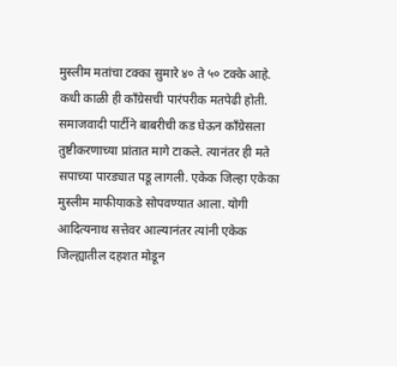मुस्लीम मतांचा टक्का सुमारे ४० ते ५० टक्के आहे. कधी काळी ही काँग्रेसची पारंपरीक मतपेढी होती. समाजवादी पार्टीने बाबरीची कड घेऊन काँग्रेसला तुष्टीकरणाच्या प्रांतात मागे टाकले. त्यानंतर ही मते सपाच्या पारड्यात पडू लागली. एकेक जिल्हा एकेका मुस्लीम माफीयाकडे सोपवण्यात आला. योगी आदित्यनाथ सत्तेवर आल्यानंतर त्यांनी एकेक जिल्ह्यातील दहशत मोडून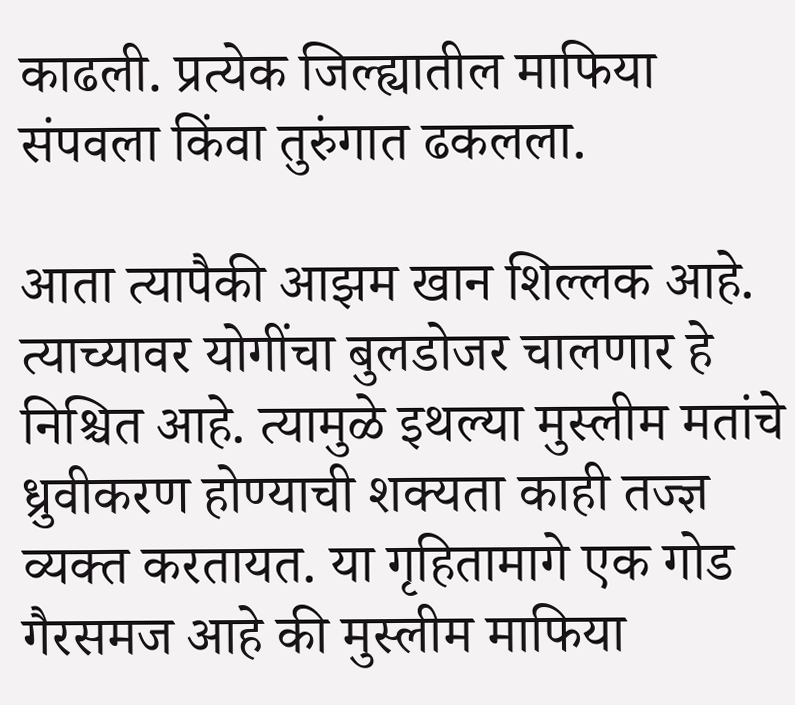काढली. प्रत्येक जिल्ह्यातील माफिया संपवला किंवा तुरुंगात ढकलला.

आता त्यापैकी आझम खान शिल्लक आहे. त्याच्यावर योगींचा बुलडोजर चालणार हे निश्चित आहे. त्यामुळे इथल्या मुस्लीम मतांचे ध्रुवीकरण होण्याची शक्यता काही तज्ज्ञ व्यक्त करतायत. या गृहितामागे एक गोड गैरसमज आहे की मुस्लीम माफिया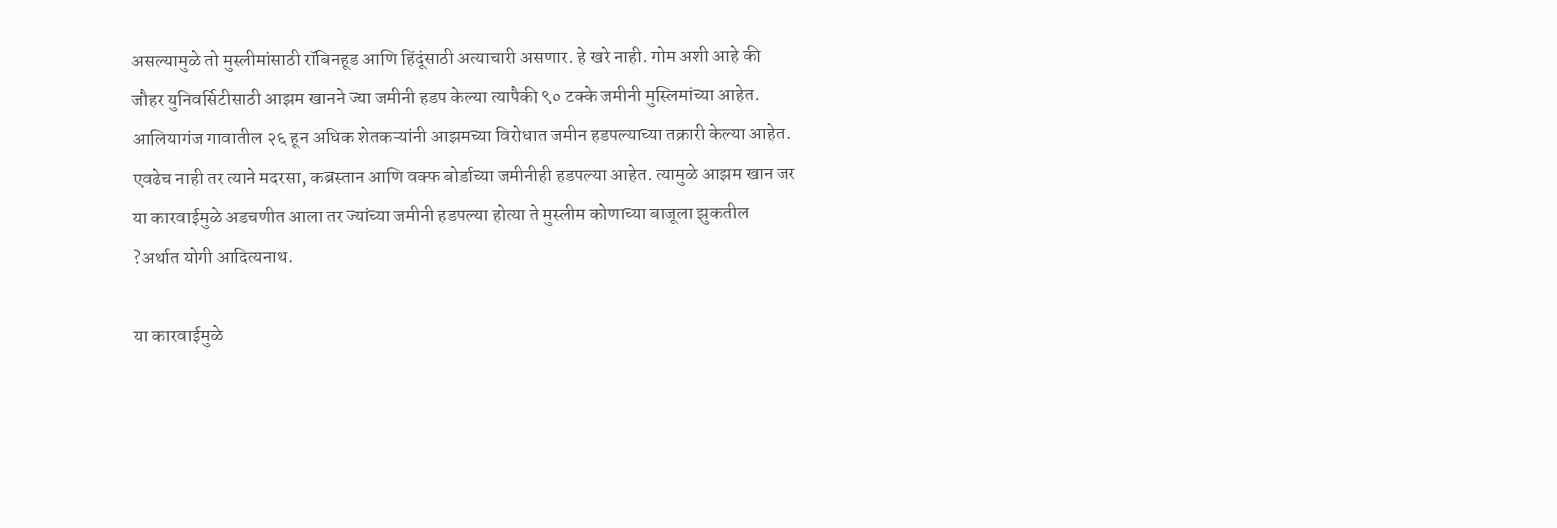असल्यामुळे तो मुस्लीमांसाठी रॉबिनहूड आणि हिंदूंसाठी अत्याचारी असणार. हे खरे नाही. गोम अशी आहे की जौहर युनिवर्सिटीसाठी आझम खानने ज्या जमीनी हडप केल्या त्यापैकी ९० टक्के जमीनी मुस्लिमांच्या आहेत. आलियागंज गावातील २६ हून अधिक शेतकऱ्यांनी आझमच्या विरोधात जमीन हडपल्याच्या तक्रारी केल्या आहेत. एवढेच नाही तर त्याने मदरसा, कब्रस्तान आणि वक्फ बोर्डाच्या जमीनीही हडपल्या आहेत. त्यामुळे आझम खान जर या कारवाईमुळे अडचणीत आला तर ज्यांच्या जमीनी हडपल्या होत्या ते मुस्लीम कोणाच्या बाजूला झुकतील ?अर्थात योगी आदित्यनाथ.

या कारवाईमुळे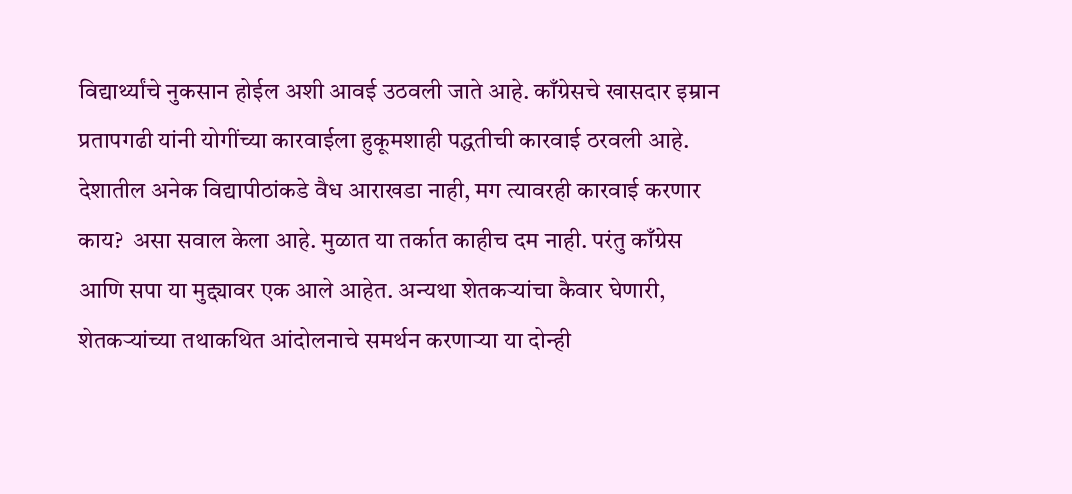विद्यार्थ्यांचे नुकसान होईल अशी आवई उठवली जाते आहे. काँग्रेसचे खासदार इम्रान प्रतापगढी यांनी योगींच्या कारवाईला हुकूमशाही पद्धतीची कारवाई ठरवली आहे. देशातील अनेक विद्यापीठांकडे वैध आराखडा नाही, मग त्यावरही कारवाई करणार काय?  असा सवाल केला आहे. मुळात या तर्कात काहीच दम नाही. परंतु काँग्रेस आणि सपा या मुद्द्यावर एक आले आहेत. अन्यथा शेतकऱ्यांचा कैवार घेणारी, शेतकऱ्यांच्या तथाकथित आंदोलनाचे समर्थन करणाऱ्या या दोन्ही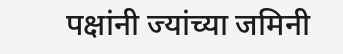पक्षांनी ज्यांच्या जमिनी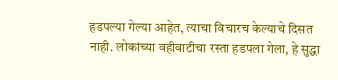हडपल्या गेल्या आहेत, त्याचा विचारच केल्याचे दिसत नाही. लोकांच्या वहीवाटीचा रस्ता हडपला गेला, हे सुद्धा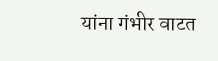यांना गंभीर वाटत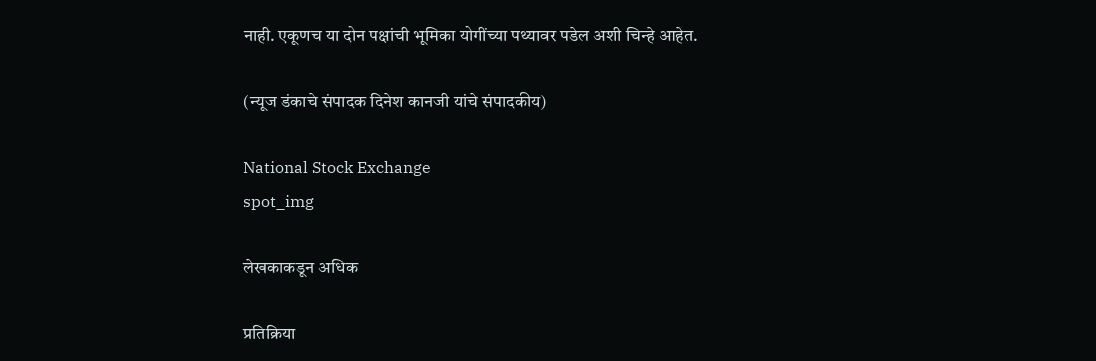नाही. एकूणच या दोन पक्षांची भूमिका योगींच्या पथ्यावर पडेल अशी चिन्हे आहेत.

(न्यूज डंकाचे संपादक दिनेश कानजी यांचे संपादकीय)

National Stock Exchange
spot_img

लेखकाकडून अधिक

प्रतिक्रिया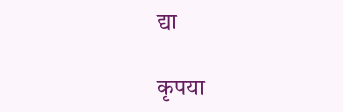द्या

कृपया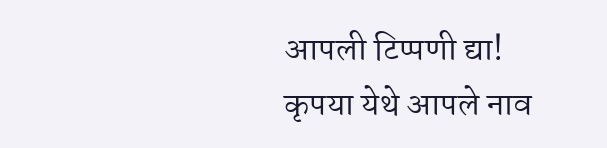आपली टिप्पणी द्या!
कृपया येथे आपले नाव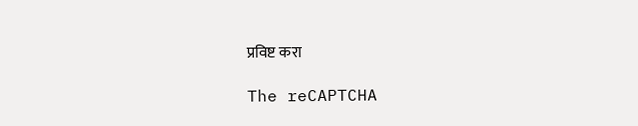प्रविष्ट करा

The reCAPTCHA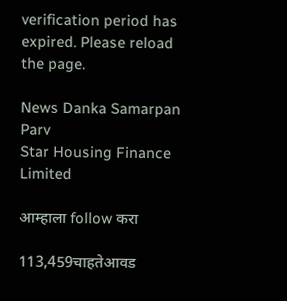verification period has expired. Please reload the page.

News Danka Samarpan Parv
Star Housing Finance Limited

आम्हाला follow करा

113,459चाहतेआवड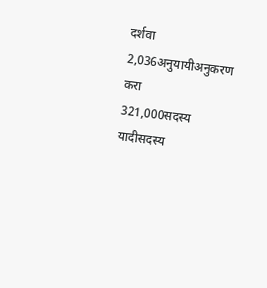दर्शवा
2,036अनुयायीअनुकरण करा
321,000सदस्य यादीसदस्य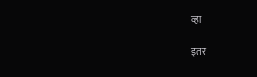व्हा

इतर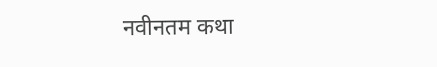नवीनतम कथा